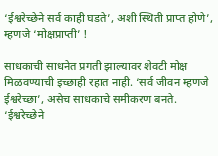‘ईश्वरेच्छेने सर्व काही घडते’, अशी स्थिती प्राप्त होणे’, म्हणजे ‘मोक्षप्राप्ती’ !

साधकाची साधनेत प्रगती झाल्यावर शेवटी मोक्ष मिळवण्याची इच्छाही रहात नाही. ‘सर्व जीवन म्हणजे ईश्वरेच्छा’, असेच साधकाचे समीकरण बनते. ‘ईश्वरेच्छेने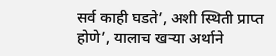सर्व काही घडते’, अशी स्थिती प्राप्त होणे’, यालाच खर्‍या अर्थाने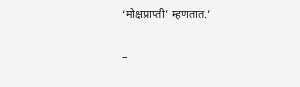‘मोक्षप्राप्ती’ म्हणतात.’

–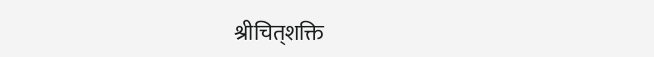श्रीचित्‌शक्ति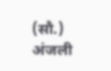(सौ.) अंजली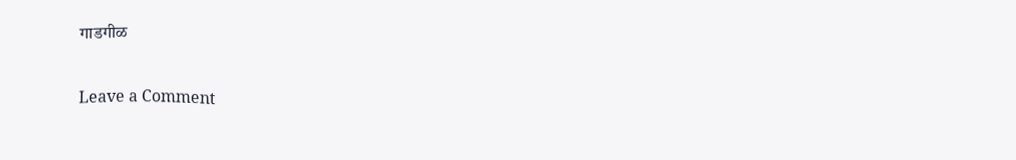गाडगीळ

Leave a Comment